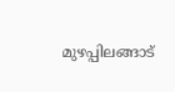മുഴപ്പിലങ്ങാട്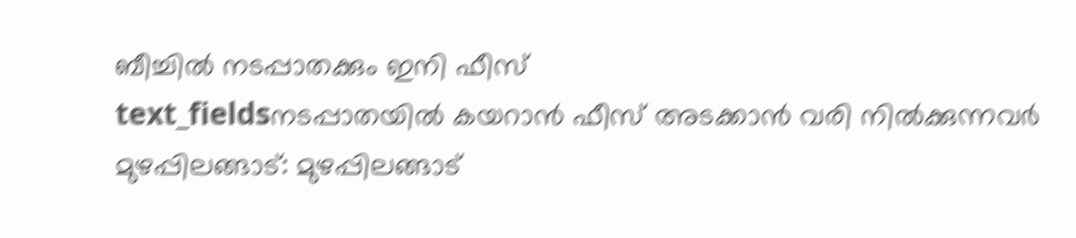ബീച്ചിൽ നടപ്പാതക്കും ഇനി ഫീസ്
text_fieldsനടപ്പാതയിൽ കയറാൻ ഫീസ് അടക്കാൻ വരി നിൽക്കുന്നവർ
മുഴപ്പിലങ്ങാട്: മുഴപ്പിലങ്ങാട്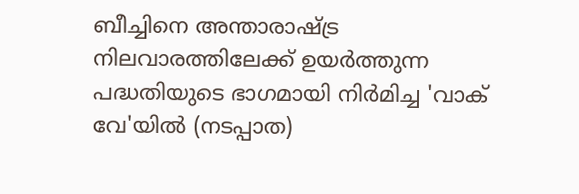ബീച്ചിനെ അന്താരാഷ്ട്ര നിലവാരത്തിലേക്ക് ഉയർത്തുന്ന പദ്ധതിയുടെ ഭാഗമായി നിർമിച്ച 'വാക് വേ'യിൽ (നടപ്പാത)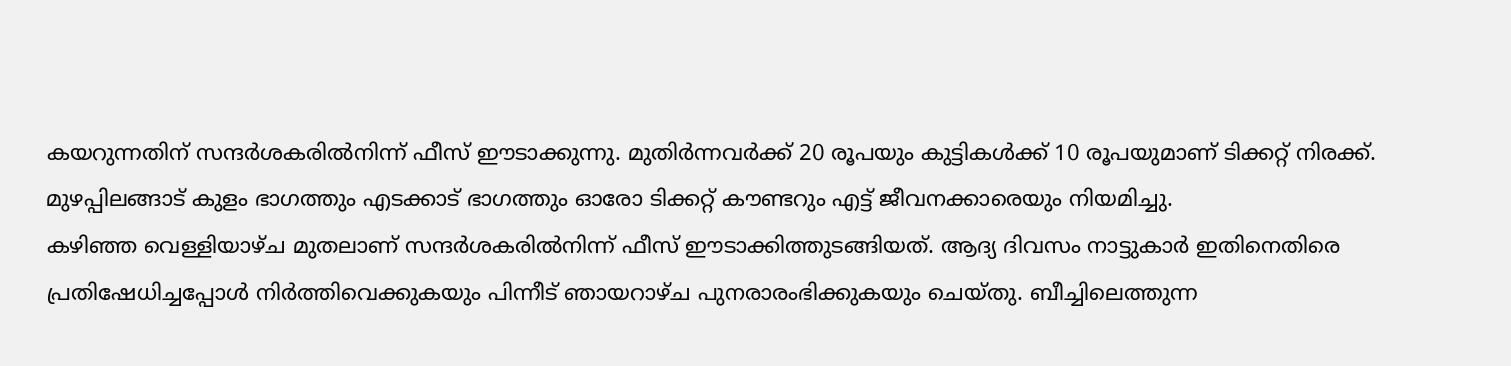കയറുന്നതിന് സന്ദർശകരിൽനിന്ന് ഫീസ് ഈടാക്കുന്നു. മുതിർന്നവർക്ക് 20 രൂപയും കുട്ടികൾക്ക് 10 രൂപയുമാണ് ടിക്കറ്റ് നിരക്ക്. മുഴപ്പിലങ്ങാട് കുളം ഭാഗത്തും എടക്കാട് ഭാഗത്തും ഓരോ ടിക്കറ്റ് കൗണ്ടറും എട്ട് ജീവനക്കാരെയും നിയമിച്ചു.
കഴിഞ്ഞ വെള്ളിയാഴ്ച മുതലാണ് സന്ദർശകരിൽനിന്ന് ഫീസ് ഈടാക്കിത്തുടങ്ങിയത്. ആദ്യ ദിവസം നാട്ടുകാർ ഇതിനെതിരെ പ്രതിഷേധിച്ചപ്പോൾ നിർത്തിവെക്കുകയും പിന്നീട് ഞായറാഴ്ച പുനരാരംഭിക്കുകയും ചെയ്തു. ബീച്ചിലെത്തുന്ന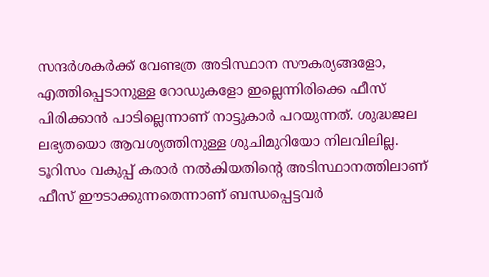സന്ദർശകർക്ക് വേണ്ടത്ര അടിസ്ഥാന സൗകര്യങ്ങളോ, എത്തിപ്പെടാനുള്ള റോഡുകളോ ഇല്ലെന്നിരിക്കെ ഫീസ് പിരിക്കാൻ പാടില്ലെന്നാണ് നാട്ടുകാർ പറയുന്നത്. ശുദ്ധജല ലഭ്യതയൊ ആവശ്യത്തിനുള്ള ശുചിമുറിയോ നിലവിലില്ല.
ടൂറിസം വകുപ്പ് കരാർ നൽകിയതിന്റെ അടിസ്ഥാനത്തിലാണ് ഫീസ് ഈടാക്കുന്നതെന്നാണ് ബന്ധപ്പെട്ടവർ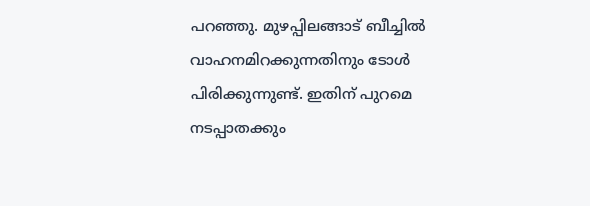പറഞ്ഞു. മുഴപ്പിലങ്ങാട് ബീച്ചിൽ വാഹനമിറക്കുന്നതിനും ടോൾ പിരിക്കുന്നുണ്ട്. ഇതിന് പുറമെ നടപ്പാതക്കും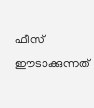ഫീസ് ഈടാക്കുന്നത്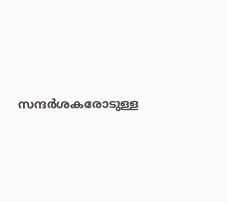സന്ദർശകരോടുള്ള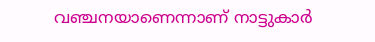വഞ്ചനയാണെന്നാണ് നാട്ടുകാർ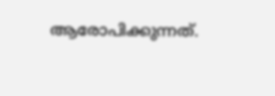ആരോപിക്കുന്നത്.